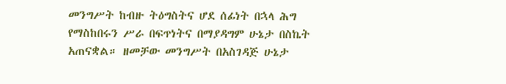መንግሥት ከብዙ ትዕግስትና ሆደ ሰፊነት በኋላ ሕግ የማስከበሩን ሥራ በፍጥነትና በማያዳግም ሁኔታ በስኬት አጠናቋል። ዘመቻው መንግሥት በአስገዳጅ ሁኔታ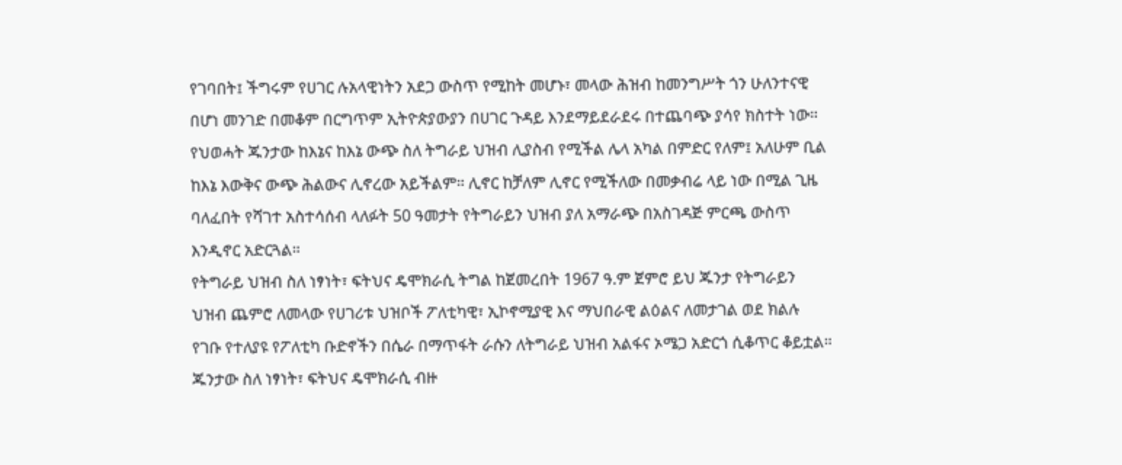የገባበት፤ ችግሩም የሀገር ሉአላዊነትን አደጋ ውስጥ የሚከት መሆኑ፣ መላው ሕዝብ ከመንግሥት ጎን ሁለንተናዊ በሆነ መንገድ በመቆም በርግጥም ኢትዮጵያውያን በሀገር ጉዳይ እንደማይደራደሩ በተጨባጭ ያሳየ ክስተት ነው።
የህወሓት ጁንታው ከእኔና ከእኔ ውጭ ስለ ትግራይ ህዝብ ሊያስብ የሚችል ሌላ አካል በምድር የለም፤ አለሁም ቢል ከእኔ እውቅና ውጭ ሕልውና ሊኖረው አይችልም። ሊኖር ከቻለም ሊኖር የሚችለው በመቃብሬ ላይ ነው በሚል ጊዜ ባለፈበት የሻገተ አስተሳሰብ ላለፉት 50 ዓመታት የትግራይን ህዝብ ያለ አማራጭ በአስገዳጅ ምርጫ ውስጥ እንዲኖር አድርጓል።
የትግራይ ህዝብ ስለ ነፃነት፣ ፍትህና ዴሞክራሲ ትግል ከጀመረበት 1967 ዓ.ም ጀምሮ ይህ ጁንታ የትግራይን ህዝብ ጨምሮ ለመላው የሀገሪቱ ህዝቦች ፖለቲካዊ፣ ኢኮኖሚያዊ እና ማህበራዊ ልዕልና ለመታገል ወደ ክልሉ የገቡ የተለያዩ የፖለቲካ ቡድኖችን በሴራ በማጥፋት ራሱን ለትግራይ ህዝብ አልፋና ኦሜጋ አድርጎ ሲቆጥር ቆይቷል።
ጁንታው ስለ ነፃነት፣ ፍትህና ዴሞክራሲ ብዙ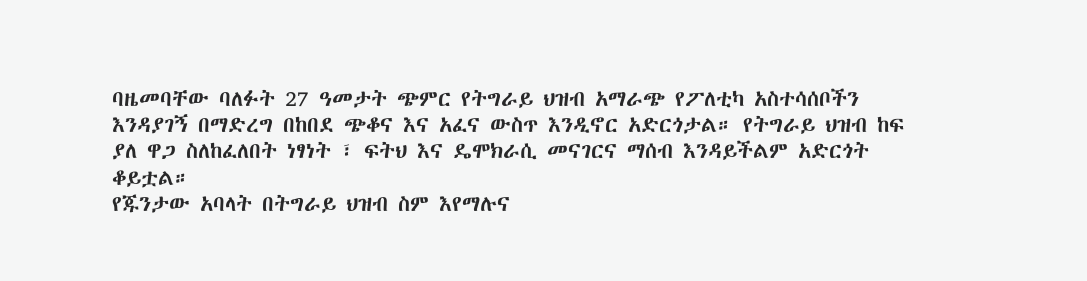ባዜመባቸው ባለፉት 27 ዓመታት ጭምር የትግራይ ህዝብ አማራጭ የፖለቲካ አስተሳሰቦችን እንዳያገኝ በማድረግ በከበደ ጭቆና እና አፈና ውስጥ እንዲኖር አድርጎታል። የትግራይ ህዝብ ከፍ ያለ ዋጋ ስለከፈለበት ነፃነት ፣ ፍትህ እና ዴሞክራሲ መናገርና ማሰብ እንዳይችልም አድርጎት ቆይቷል።
የጁንታው አባላት በትግራይ ህዝብ ስም እየማሉና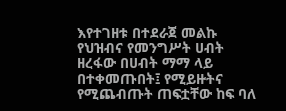እየተገዘቱ በተደራጀ መልኩ የህዝብና የመንግሥት ሀብት ዘረፋው በሀብት ማማ ላይ በተቀመጡበት፤ የሚይዙትና የሚጨብጡት ጠፍቷቸው ከፍ ባለ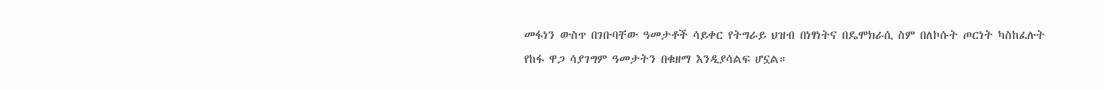መፋነን ውስጥ በገቡባቸው ዓመታቶች ሳይቀር የትግራይ ህዝብ በነፃነትና በዴሞክራሲ ስም በለኮሱት ጦርነት ካስከፈሉት የከፋ ዋጋ ሳያገግም ዓመታትን በቁዘማ እንዲያሳልፍ ሆኗል።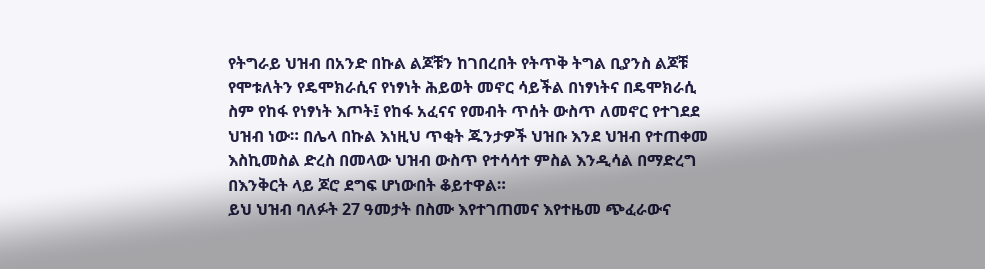የትግራይ ህዝብ በአንድ በኩል ልጆቹን ከገበረበት የትጥቅ ትግል ቢያንስ ልጆቹ የሞቱለትን የዴሞክራሲና የነፃነት ሕይወት መኖር ሳይችል በነፃነትና በዴሞክራሲ ስም የከፋ የነፃነት እጦት፤ የከፋ አፈናና የመብት ጥሰት ውስጥ ለመኖር የተገደደ ህዝብ ነው። በሌላ በኩል እነዚህ ጥቂት ጁንታዎች ህዝቡ እንደ ህዝብ የተጠቀመ እስኪመስል ድረስ በመላው ህዝብ ውስጥ የተሳሳተ ምስል እንዲሳል በማድረግ በእንቅርት ላይ ጆሮ ደግፍ ሆነውበት ቆይተዋል።
ይህ ህዝብ ባለፉት 27 ዓመታት በስሙ እየተገጠመና እየተዜመ ጭፈራውና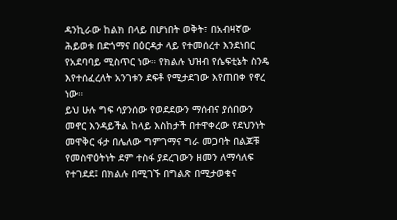ዳንኪራው ከልክ በላይ በሆነበት ወቅት፣ በአብዛኛው ሕይወቱ በድጎማና በዕርዳታ ላይ የተመሰረተ እንደነበር የአደባባይ ሚስጥር ነው። የክልሉ ህዝብ የሴፍቲኔት ስንዴ እየተሰፈረለት አንገቱን ደፍቶ የሚታደገው እየጠበቀ የኖረ ነው።
ይህ ሁሉ ግፍ ሳያንሰው የወደደውን ማሰብና ያሰበውን መኖር እንዳይችል ከላይ እስከታች በተዋቀረው የደህንነት መዋቅር ፋታ በሌለው ግምገማና ግራ መጋባት በልጆቹ የመስዋዕትነት ደም ተስፋ ያደረገውን ዘመን ለማሳለፍ የተገደደ፤ በክልሉ በሚገኙ በግልጽ በሚታወቁና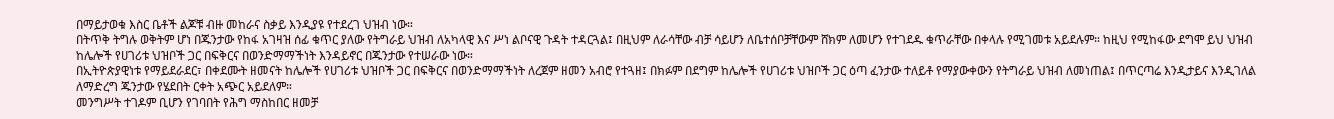በማይታወቁ እስር ቤቶች ልጆቹ ብዙ መከራና ስቃይ እንዲያዩ የተደረገ ህዝብ ነው።
በትጥቅ ትግሉ ወቅትም ሆነ በጁንታው የከፋ አገዛዝ ሰፊ ቁጥር ያለው የትግራይ ህዝብ ለአካላዊ እና ሥነ ልቦናዊ ጉዳት ተዳርጓል፤ በዚህም ለራሳቸው ብቻ ሳይሆን ለቤተሰቦቻቸውም ሸክም ለመሆን የተገደዱ ቁጥራቸው በቀላሉ የሚገመቱ አይደሉም። ከዚህ የሚከፋው ደግሞ ይህ ህዝብ ከሌሎች የሀገሪቱ ህዝቦች ጋር በፍቅርና በወንድማማችነት እንዳይኖር በጁንታው የተሠራው ነው።
በኢትዮጵያዊነቱ የማይደራደር፣ በቀደሙት ዘመናት ከሌሎች የሀገሪቱ ህዝቦች ጋር በፍቅርና በወንድማማችነት ለረጀም ዘመን አብሮ የተጓዘ፤ በክፉም በደግም ከሌሎች የሀገሪቱ ህዝቦች ጋር ዕጣ ፈንታው ተለይቶ የማያውቀውን የትግራይ ህዝብ ለመነጠል፤ በጥርጣሬ እንዲታይና እንዲገለል ለማድረግ ጁንታው የሄደበት ርቀት አጭር አይደለም።
መንግሥት ተገዶም ቢሆን የገባበት የሕግ ማስከበር ዘመቻ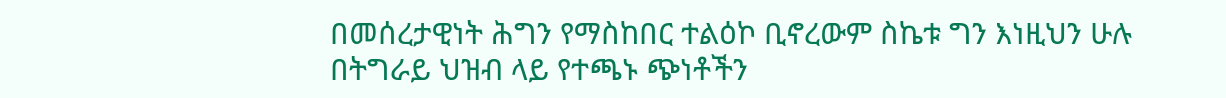በመሰረታዊነት ሕግን የማስከበር ተልዕኮ ቢኖረውም ስኬቱ ግን እነዚህን ሁሉ በትግራይ ህዝብ ላይ የተጫኑ ጭነቶችን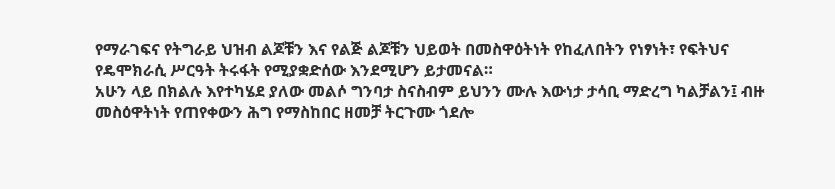የማራገፍና የትግራይ ህዝብ ልጆቹን እና የልጅ ልጆቹን ህይወት በመስዋዕትነት የከፈለበትን የነፃነት፣ የፍትህና የዴሞክራሲ ሥርዓት ትሩፋት የሚያቋድሰው እንደሚሆን ይታመናል።
አሁን ላይ በክልሉ እየተካሄደ ያለው መልሶ ግንባታ ስናስብም ይህንን ሙሉ እውነታ ታሳቢ ማድረግ ካልቻልን፤ ብዙ መስዕዋትነት የጠየቀውን ሕግ የማስከበር ዘመቻ ትርጉሙ ጎደሎ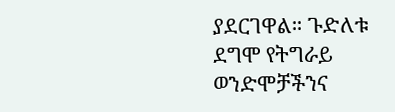ያደርገዋል። ጉድለቱ ደግሞ የትግራይ ወንድሞቻችንና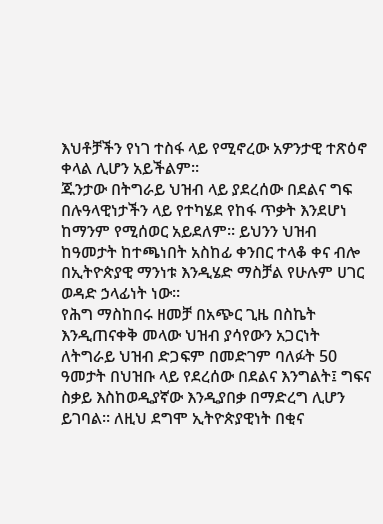እህቶቻችን የነገ ተስፋ ላይ የሚኖረው አዎንታዊ ተጽዕኖ ቀላል ሊሆን አይችልም።
ጁንታው በትግራይ ህዝብ ላይ ያደረሰው በደልና ግፍ በሉዓላዊነታችን ላይ የተካሄደ የከፋ ጥቃት እንደሆነ ከማንም የሚሰወር አይደለም። ይህንን ህዝብ ከዓመታት ከተጫነበት አስከፊ ቀንበር ተላቆ ቀና ብሎ በኢትዮጵያዊ ማንነቱ እንዲሄድ ማስቻል የሁሉም ሀገር ወዳድ ኃላፊነት ነው።
የሕግ ማስከበሩ ዘመቻ በአጭር ጊዜ በስኬት እንዲጠናቀቅ መላው ህዝብ ያሳየውን አጋርነት ለትግራይ ህዝብ ድጋፍም በመድገም ባለፉት 50 ዓመታት በህዝቡ ላይ የደረሰው በደልና እንግልት፤ ግፍና ስቃይ እስከወዲያኛው እንዲያበቃ በማድረግ ሊሆን ይገባል። ለዚህ ደግሞ ኢትዮጵያዊነት በቂና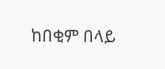ከበቂም በላይ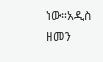ነው።አዲስ ዘመን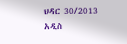ህዳር 30/2013
አዲስ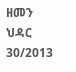ዘመን ህዳር 30/2013